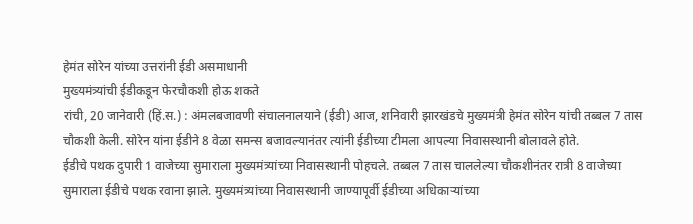हेमंत सोरेन यांच्या उत्तरांनी ईडी असमाधानी
मुख्यमंत्र्यांची ईडीकडून फेरचौकशी होऊ शकते
रांची, 20 जानेवारी (हिं.स.) : अंमलबजावणी संचालनालयाने (ईडी) आज, शनिवारी झारखंडचे मुख्यमंत्री हेमंत सोरेन यांची तब्बल 7 तास चौकशी केली. सोरेन यांना ईडीने 8 वेळा समन्स बजावल्यानंतर त्यांनी ईडीच्या टीमला आपल्या निवासस्थानी बोलावले होते.
ईडीचे पथक दुपारी 1 वाजेच्या सुमाराला मुख्यमंत्र्यांच्या निवासस्थानी पोहचले. तब्बल 7 तास चाललेल्या चौकशीनंतर रात्री 8 वाजेच्या सुमाराला ईडीचे पथक रवाना झाले. मुख्यमंत्र्यांच्या निवासस्थानी जाण्यापूर्वी ईडीच्या अधिकाऱ्यांच्या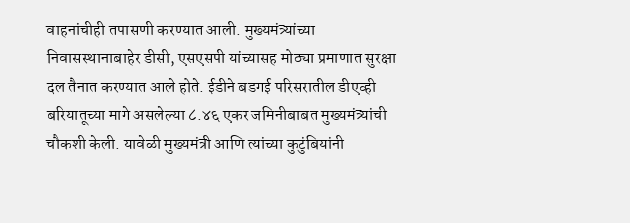वाहनांचीही तपासणी करण्यात आली. मुख्यमंत्र्यांच्या निवासस्थानाबाहेर डीसी, एसएसपी यांच्यासह मोठ्या प्रमाणात सुरक्षा दल तैनात करण्यात आले होते. ईडीने बडगई परिसरातील डीएव्ही बरियातूच्या मागे असलेल्या ८.४६ एकर जमिनीबाबत मुख्यमंत्र्यांची चौकशी केली. यावेळी मुख्यमंत्री आणि त्यांच्या कुटुंबियांनी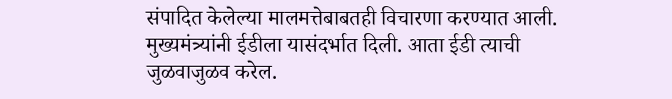संपादित केलेल्या मालमत्तेबाबतही विचारणा करण्यात आली. मुख्यमंत्र्यांनी ईडीला यासंदर्भात दिली. आता ईडी त्याची जुळवाजुळव करेल.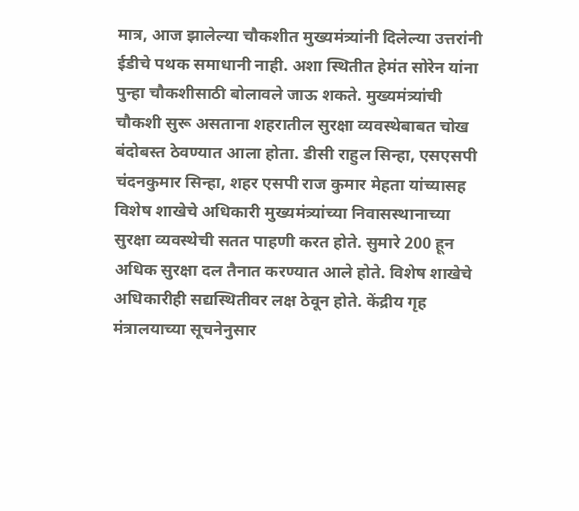मात्र, आज झालेल्या चौकशीत मुख्यमंत्र्यांनी दिलेल्या उत्तरांनी ईडीचे पथक समाधानी नाही. अशा स्थितीत हेमंत सोरेन यांना पुन्हा चौकशीसाठी बोलावले जाऊ शकते. मुख्यमंत्र्यांची चौकशी सुरू असताना शहरातील सुरक्षा व्यवस्थेबाबत चोख बंदोबस्त ठेवण्यात आला होता. डीसी राहुल सिन्हा, एसएसपी चंदनकुमार सिन्हा, शहर एसपी राज कुमार मेहता यांच्यासह विशेष शाखेचे अधिकारी मुख्यमंत्र्यांच्या निवासस्थानाच्या सुरक्षा व्यवस्थेची सतत पाहणी करत होते. सुमारे 200 हून अधिक सुरक्षा दल तैनात करण्यात आले होते. विशेष शाखेचे अधिकारीही सद्यस्थितीवर लक्ष ठेवून होते. केंद्रीय गृह मंत्रालयाच्या सूचनेनुसार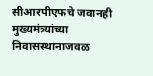सीआरपीएफचे जवानही मुख्यमंत्र्यांच्या निवासस्थानाजवळ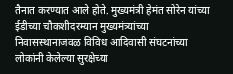तैनात करण्यात आले होते. मुख्यमंत्री हेमंत सोरेन यांच्या ईडीच्या चौकशीदरम्यान मुख्यमंत्र्यांच्या निवासस्थानाजवळ विविध आदिवासी संघटनांच्या लोकांनी केलेल्या सुरक्षेच्या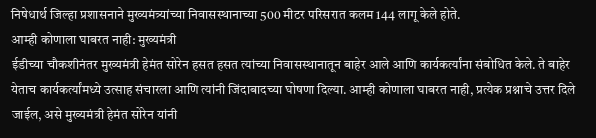निषेधार्थ जिल्हा प्रशासनाने मुख्यमंत्र्यांच्या निवासस्थानाच्या 500 मीटर परिसरात कलम 144 लागू केले होते.
आम्ही कोणाला घाबरत नाही: मुख्यमंत्री
ईडीच्या चौकशीनंतर मुख्यमंत्री हेमंत सोरेन हसत हसत त्यांच्या निवासस्थानातून बाहेर आले आणि कार्यकर्त्यांना संबोधित केले. ते बाहेर येताच कार्यकर्त्यांमध्ये उत्साह संचारला आणि त्यांनी जिंदाबादच्या घोषणा दिल्या. आम्ही कोणाला घाबरत नाही, प्रत्येक प्रश्नाचे उत्तर दिले जाईल, असे मुख्यमंत्री हेमंत सोरेन यांनी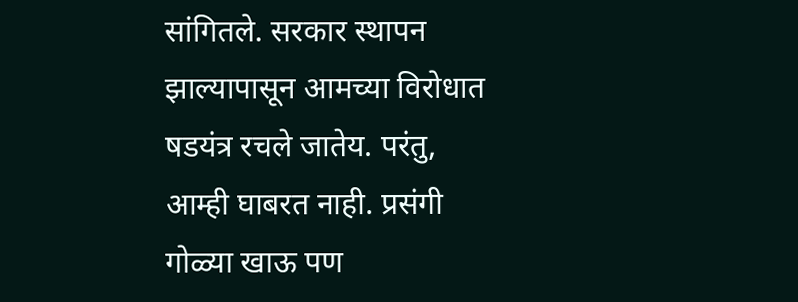सांगितले. सरकार स्थापन झाल्यापासून आमच्या विरोधात षडयंत्र रचले जातेय. परंतु, आम्ही घाबरत नाही. प्रसंगी गोळ्या खाऊ पण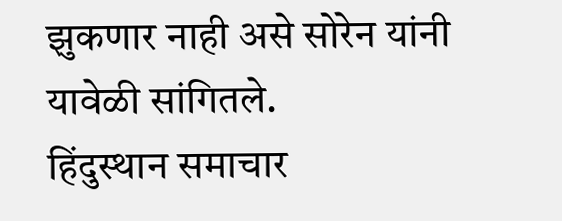झुकणार नाही असे सोरेन यांनी यावेळी सांगितले.
हिंदुस्थान समाचार